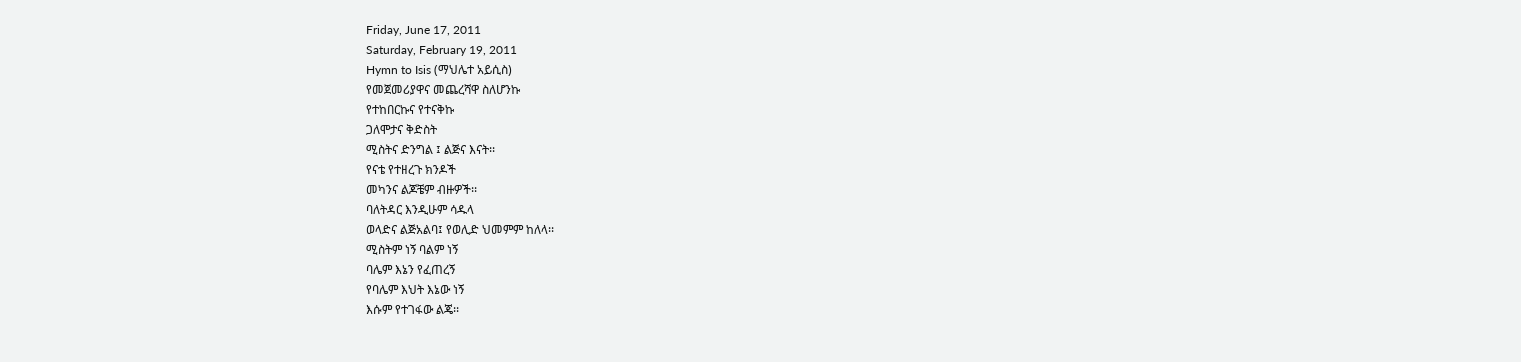Friday, June 17, 2011
Saturday, February 19, 2011
Hymn to Isis (ማህሌተ አይሲስ)
የመጀመሪያዋና መጨረሻዋ ስለሆንኩ
የተከበርኩና የተናቅኩ
ጋለሞታና ቅድስት
ሚስትና ድንግል ፤ ልጅና እናት፡፡
የናቴ የተዘረጉ ክንዶች
መካንና ልጆቼም ብዙዎች፡፡
ባለትዳር እንዲሁም ሳዱላ
ወላድና ልጅአልባ፤ የወሊድ ህመምም ከለላ፡፡
ሚስትም ነኝ ባልም ነኝ
ባሌም እኔን የፈጠረኝ
የባሌም እህት እኔው ነኝ
እሱም የተገፋው ልጄ፡፡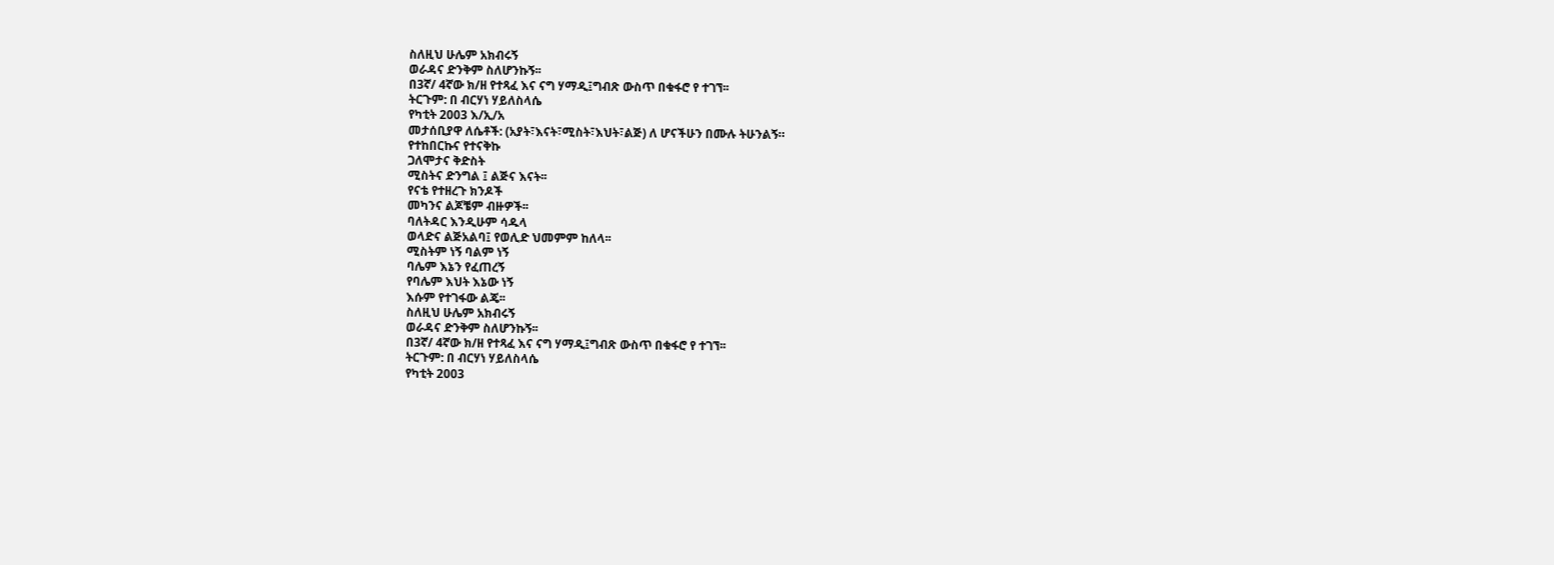ስለዚህ ሁሌም አክብሩኝ
ወራዳና ድንቅም ስለሆንኩኝ፡፡
በ3ኛ/ 4ኛው ክ/ዘ የተጻፈ እና ናግ ሃማዲ፤ግብጽ ውስጥ በቁፋሮ የ ተገኘ፡፡
ትርጉም: በ ብርሃነ ሃይለስላሴ
የካቲት 2003 እ/ኢ/አ
መታሰቢያዋ ለሴቶች: (አያት፣እናት፣ሚስት፣እህት፣ልጅ) ለ ሆናችሁን በሙሉ ትሁንልኝ።
የተከበርኩና የተናቅኩ
ጋለሞታና ቅድስት
ሚስትና ድንግል ፤ ልጅና እናት፡፡
የናቴ የተዘረጉ ክንዶች
መካንና ልጆቼም ብዙዎች፡፡
ባለትዳር እንዲሁም ሳዱላ
ወላድና ልጅአልባ፤ የወሊድ ህመምም ከለላ፡፡
ሚስትም ነኝ ባልም ነኝ
ባሌም እኔን የፈጠረኝ
የባሌም እህት እኔው ነኝ
እሱም የተገፋው ልጄ፡፡
ስለዚህ ሁሌም አክብሩኝ
ወራዳና ድንቅም ስለሆንኩኝ፡፡
በ3ኛ/ 4ኛው ክ/ዘ የተጻፈ እና ናግ ሃማዲ፤ግብጽ ውስጥ በቁፋሮ የ ተገኘ፡፡
ትርጉም: በ ብርሃነ ሃይለስላሴ
የካቲት 2003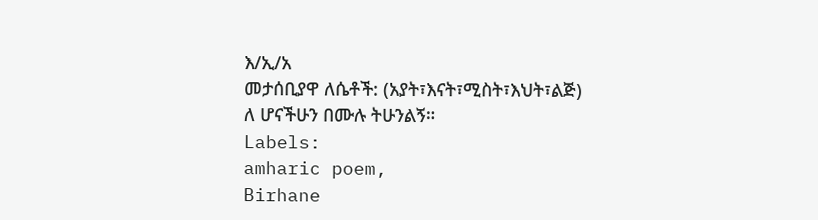እ/ኢ/አ
መታሰቢያዋ ለሴቶች: (አያት፣እናት፣ሚስት፣እህት፣ልጅ) ለ ሆናችሁን በሙሉ ትሁንልኝ።
Labels:
amharic poem,
Birhane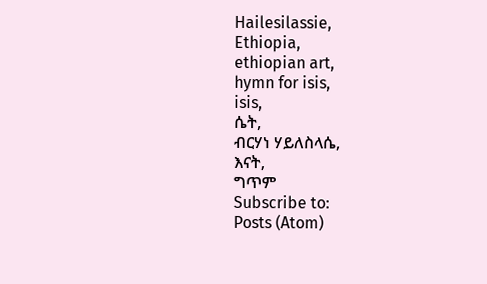Hailesilassie,
Ethiopia,
ethiopian art,
hymn for isis,
isis,
ሴት,
ብርሃነ ሃይለስላሴ,
እናት,
ግጥም
Subscribe to:
Posts (Atom)